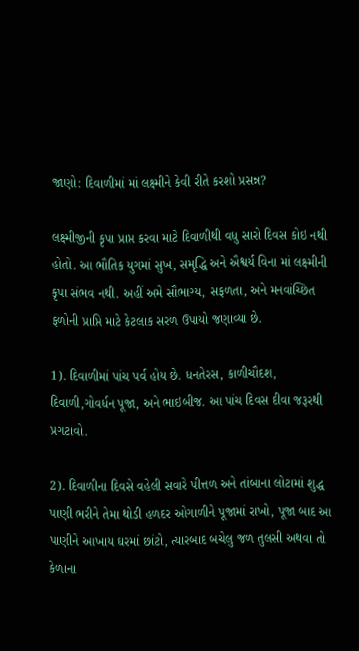જાણો: દિવાળીમાં માં લક્ષ્મીને કેવી રીતે કરશો પ્રસન્ન?

લક્ષ્મીજીની કૃપા પ્રાપ્ત કરવા માટે દિવાળીથી વધુ સારો દિવસ કોઇ નથી હોતો. આ ભૌતિક યુગમાં સુખ, સમૃદ્ધિ અને ઐશ્વર્ય વિના માં લક્ષ્મીની કૃપા સંભવ નથી. અહીં અમે સૌભાગ્ય, સફળતા, અને મનવાંચ્છિત ફળોની પ્રાપ્તિ માટે કેટલાક સરળ ઉપાયો જણાવ્યા છે.

1). દિવાળીમાં પાંચ પર્વ હોય છે. ધનતેરસ, કાળીચૌદશ, દિવાળી,ગોવર્ધન પૂજા, અને ભાઇબીજ. આ પાંચ દિવસ દીવા જરૂરથી પ્રગટાવો.

2). દિવાળીના દિવસે વહેલી સવારે પીત્તળ અને તાંબાના લોટામાં શુદ્ધ પાણી ભરીને તેમા થોડી હળદર ઓગાળીને પૂજામાં રાખો, પૂજા બાદ આ પાણીને આખાય ઘરમાં છાંટો, ત્યારબાદ બચેલુ જળ તુલસી અથવા તો કેળાના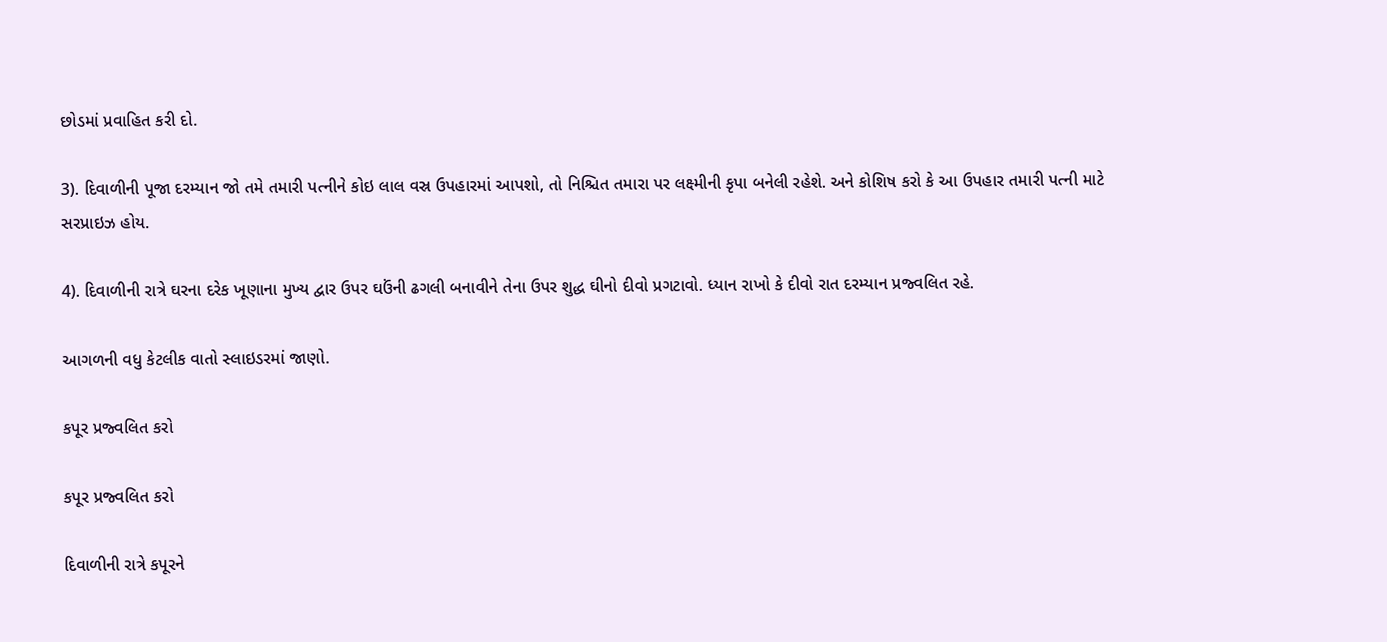છોડમાં પ્રવાહિત કરી દો.

3). દિવાળીની પૂજા દરમ્યાન જો તમે તમારી પત્નીને કોઇ લાલ વસ્ર ઉપહારમાં આપશો, તો નિશ્ચિત તમારા પર લક્ષ્મીની કૃપા બનેલી રહેશે. અને કોશિષ કરો કે આ ઉપહાર તમારી પત્ની માટે સરપ્રાઇઝ હોય.

4). દિવાળીની રાત્રે ઘરના દરેક ખૂણાના મુખ્ય દ્વાર ઉપર ઘઉંની ઢગલી બનાવીને તેના ઉપર શુદ્ધ ઘીનો દીવો પ્રગટાવો. ધ્યાન રાખો કે દીવો રાત દરમ્યાન પ્રજ્વલિત રહે.

આગળની વધુ કેટલીક વાતો સ્લાઇડરમાં જાણો.

કપૂર પ્રજ્વલિત કરો

કપૂર પ્રજ્વલિત કરો

દિવાળીની રાત્રે કપૂરને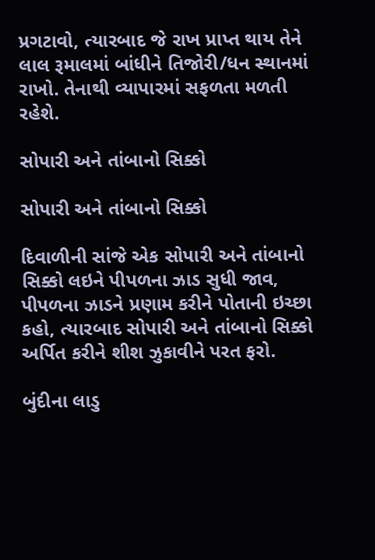પ્રગટાવો, ત્યારબાદ જે રાખ પ્રાપ્ત થાય તેને લાલ રૂમાલમાં બાંધીને તિજોરી/ધન સ્થાનમાં રાખો. તેનાથી વ્યાપારમાં સફળતા મળતી રહેશે.

સોપારી અને તાંબાનો સિક્કો

સોપારી અને તાંબાનો સિક્કો

દિવાળીની સાંજે એક સોપારી અને તાંબાનો સિક્કો લઇને પીપળના ઝાડ સુધી જાવ, પીપળના ઝાડને પ્રણામ કરીને પોતાની ઇચ્છા કહો, ત્યારબાદ સોપારી અને તાંબાનો સિક્કો અર્પિત કરીને શીશ ઝુકાવીને પરત ફરો.

બુંદીના લાડુ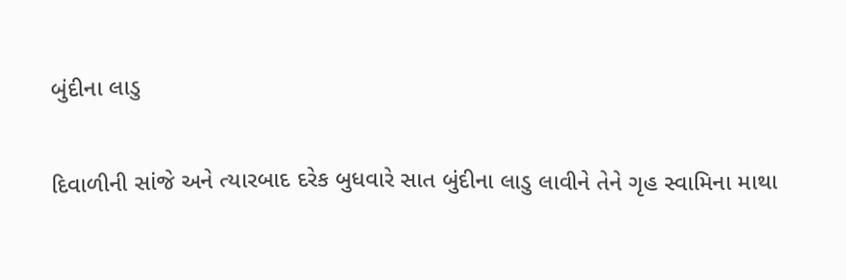બુંદીના લાડુ

દિવાળીની સાંજે અને ત્યારબાદ દરેક બુધવારે સાત બુંદીના લાડુ લાવીને તેને ગૃહ સ્વામિના માથા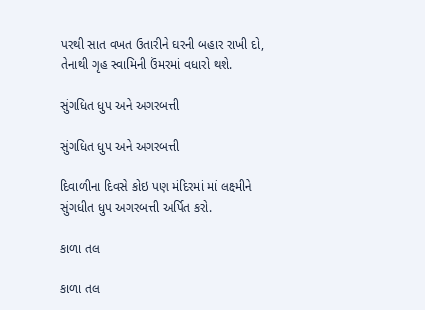પરથી સાત વખત ઉતારીને ઘરની બહાર રાખી દો, તેનાથી ગૃહ સ્વામિની ઉંમરમાં વધારો થશે.

સુંગધિત ધુપ અને અગરબત્તી

સુંગધિત ધુપ અને અગરબત્તી

દિવાળીના દિવસે કોઇ પણ મંદિરમાં માં લક્ષ્મીને સુંગધીત ધુપ અગરબત્તી અર્પિત કરો.

કાળા તલ

કાળા તલ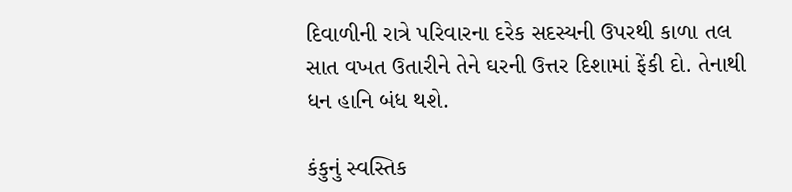દિવાળીની રાત્રે પરિવારના દરેક સદસ્યની ઉપરથી કાળા તલ સાત વખત ઉતારીને તેને ઘરની ઉત્તર દિશામાં ફેંકી દો. તેનાથી ધન હાનિ બંધ થશે.

કંકુનું સ્વસ્તિક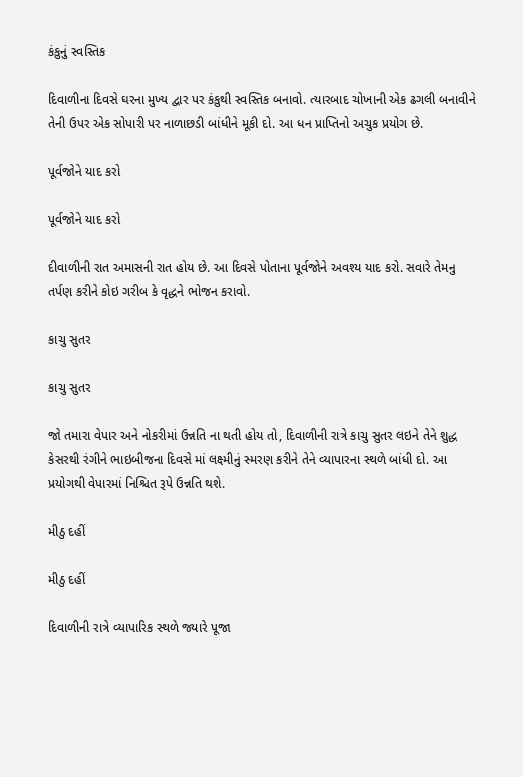કંકુનું સ્વસ્તિક

દિવાળીના દિવસે ઘરના મુખ્ય દ્વાર પર કંકુથી સ્વસ્તિક બનાવો. ત્યારબાદ ચોખાની એક ઢગલી બનાવીને તેની ઉપર એક સોપારી પર નાળાછડી બાંધીને મૂકી દો. આ ધન પ્રાપ્તિનો અચુક પ્રયોગ છે.

પૂર્વજોને યાદ કરો

પૂર્વજોને યાદ કરો

દીવાળીની રાત અમાસની રાત હોય છે. આ દિવસે પોતાના પૂર્વજોને અવશ્ય યાદ કરો. સવારે તેમનુ તર્પણ કરીને કોઇ ગરીબ કે વૃદ્ધને ભોજન કરાવો.

કાચુ સુતર

કાચુ સુતર

જો તમારા વેપાર અને નોકરીમાં ઉન્નતિ ના થતી હોય તો, દિવાળીની રાત્રે કાચુ સુતર લઇને તેને શુદ્ધ કેસરથી રંગીને ભાઇબીજના દિવસે માં લક્ષ્મીનું સ્મરણ કરીને તેને વ્યાપારના સ્થળે બાંધી દો. આ પ્રયોગથી વેપારમાં નિશ્ચિત રૂપે ઉન્નતિ થશે.

મીઠુ દહીં

મીઠુ દહીં

દિવાળીની રાત્રે વ્યાપારિક સ્થળે જ્યારે પૂજા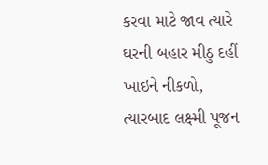કરવા માટે જાવ ત્યારે ઘરની બહાર મીઠુ દહીં ખાઇને નીકળો, ત્યારબાદ લક્ષ્મી પૂજન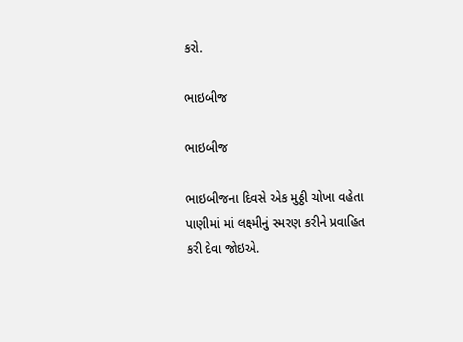કરો.

ભાઇબીજ

ભાઇબીજ

ભાઇબીજના દિવસે એક મુઠ્ઠી ચોખા વહેતા પાણીમાં માં લક્ષ્મીનું સ્મરણ કરીને પ્રવાહિત કરી દેવા જોઇએ.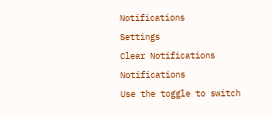Notifications
Settings
Clear Notifications
Notifications
Use the toggle to switch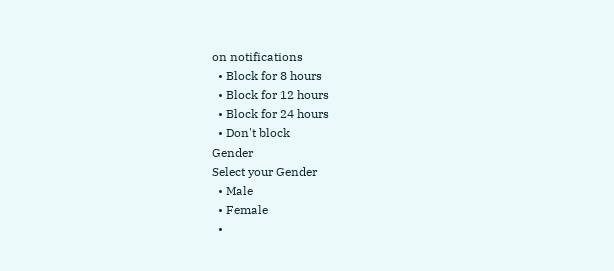on notifications
  • Block for 8 hours
  • Block for 12 hours
  • Block for 24 hours
  • Don't block
Gender
Select your Gender
  • Male
  • Female
  •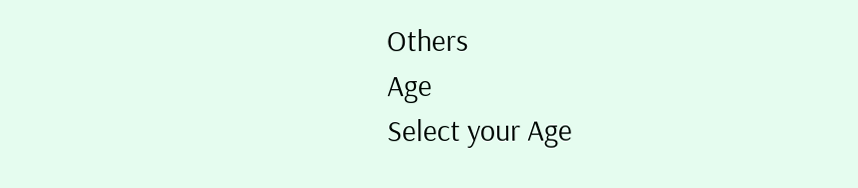Others
Age
Select your Age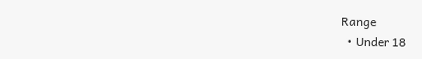Range
  • Under 18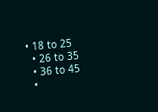• 18 to 25
  • 26 to 35
  • 36 to 45
  •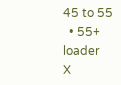45 to 55
  • 55+
loader
X